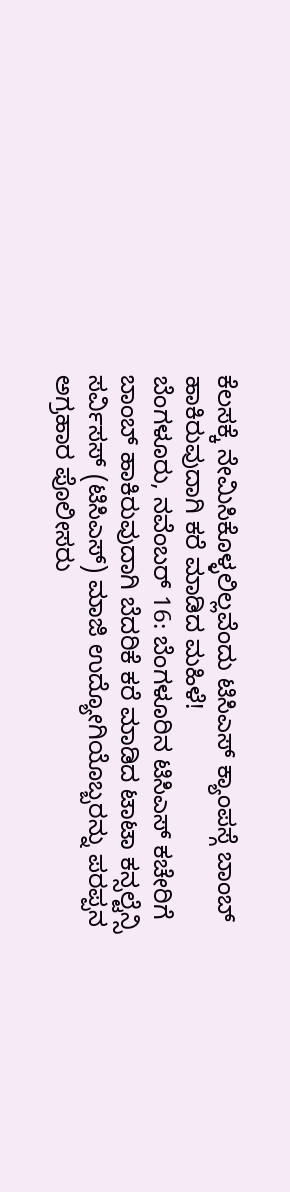ಕೆಲಸಕ್ಕೆ ನೇಮಿಸಿಕೊಳ್ಳಲಿಲ್ಲವೆಂದು ಟಿಸಿಎಸ್ ಕ್ಯಾಂಪಸ್ಗೆ ಬಾಂಬ್ ಹಾಕಿರುವುದಾಗಿ ಕರೆ ಮಾಡಿದ ಮಹಿಳೆ!
ಬೆಂಗಳೂರು, ನವೆಂಬರ್ 16: ಬೆಂಗಳೂರಿನ ಟಿಸಿಎಸ್ ಕಚೇರಿಗೆ ಬಾಂಬ್ ಹಾಕಿರುವುದಾಗಿ ಬೆದರಿಕೆ ಕರೆ ಮಾಡಿದ ಟಾಟಾ ಕನ್ಸಲ್ಟೆನ್ಸಿ ಸರ್ವಿಸಸ್ (ಟಿಸಿಎಸ್) ಮಾಜಿ ಉದ್ಯೋಗಿಯೊಬ್ಬರನ್ನು ಪರಪ್ಪನ ಅಗ್ರಹಾರ ಪೊಲೀಸರು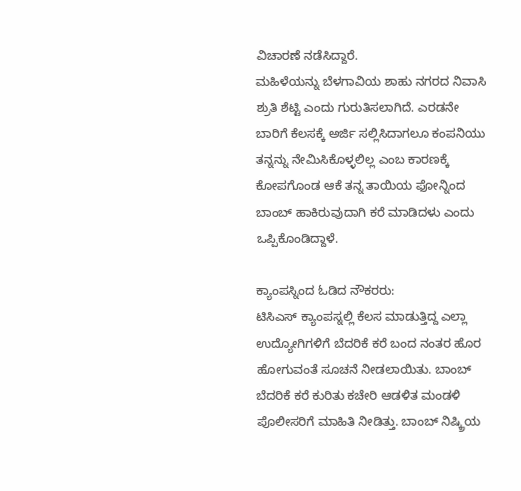ವಿಚಾರಣೆ ನಡೆಸಿದ್ದಾರೆ.
ಮಹಿಳೆಯನ್ನು ಬೆಳಗಾವಿಯ ಶಾಹು ನಗರದ ನಿವಾಸಿ ಶ್ರುತಿ ಶೆಟ್ಟಿ ಎಂದು ಗುರುತಿಸಲಾಗಿದೆ. ಎರಡನೇ ಬಾರಿಗೆ ಕೆಲಸಕ್ಕೆ ಅರ್ಜಿ ಸಲ್ಲಿಸಿದಾಗಲೂ ಕಂಪನಿಯು ತನ್ನನ್ನು ನೇಮಿಸಿಕೊಳ್ಳಲಿಲ್ಲ ಎಂಬ ಕಾರಣಕ್ಕೆ ಕೋಪಗೊಂಡ ಆಕೆ ತನ್ನ ತಾಯಿಯ ಫೋನ್ನಿಂದ ಬಾಂಬ್ ಹಾಕಿರುವುದಾಗಿ ಕರೆ ಮಾಡಿದಳು ಎಂದು ಒಪ್ಪಿಕೊಂಡಿದ್ದಾಳೆ.

ಕ್ಯಾಂಪಸ್ನಿಂದ ಓಡಿದ ನೌಕರರು:
ಟಿಸಿಎಸ್ ಕ್ಯಾಂಪಸ್ನಲ್ಲಿ ಕೆಲಸ ಮಾಡುತ್ತಿದ್ದ ಎಲ್ಲಾ ಉದ್ಯೋಗಿಗಳಿಗೆ ಬೆದರಿಕೆ ಕರೆ ಬಂದ ನಂತರ ಹೊರ ಹೋಗುವಂತೆ ಸೂಚನೆ ನೀಡಲಾಯಿತು. ಬಾಂಬ್ ಬೆದರಿಕೆ ಕರೆ ಕುರಿತು ಕಚೇರಿ ಆಡಳಿತ ಮಂಡಳಿ ಪೊಲೀಸರಿಗೆ ಮಾಹಿತಿ ನೀಡಿತ್ತು. ಬಾಂಬ್ ನಿಷ್ಕ್ರಿಯ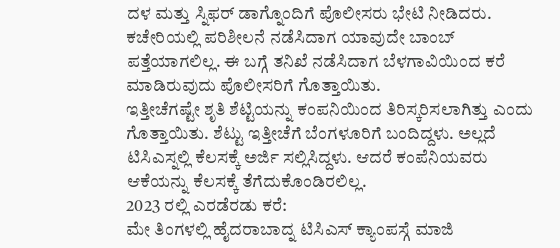ದಳ ಮತ್ತು ಸ್ನಿಫರ್ ಡಾಗ್ನೊಂದಿಗೆ ಪೊಲೀಸರು ಭೇಟಿ ನೀಡಿದರು. ಕಚೇರಿಯಲ್ಲಿ ಪರಿಶೀಲನೆ ನಡೆಸಿದಾಗ ಯಾವುದೇ ಬಾಂಬ್ ಪತ್ತೆಯಾಗಲಿಲ್ಲ. ಈ ಬಗ್ಗೆ ತನಿಖೆ ನಡೆಸಿದಾಗ ಬೆಳಗಾವಿಯಿಂದ ಕರೆ ಮಾಡಿರುವುದು ಪೊಲೀಸರಿಗೆ ಗೊತ್ತಾಯಿತು.
ಇತ್ತೀಚೆಗಷ್ಟೇ ಶೃತಿ ಶೆಟ್ಟಿಯನ್ನು ಕಂಪನಿಯಿಂದ ತಿರಿಸ್ಕರಿಸಲಾಗಿತ್ತು ಎಂದು ಗೊತ್ತಾಯಿತು. ಶೆಟ್ಟು ಇತ್ತೀಚೆಗೆ ಬೆಂಗಳೂರಿಗೆ ಬಂದಿದ್ದಳು. ಅಲ್ಲದೆ ಟಿಸಿಎಸ್ನಲ್ಲಿ ಕೆಲಸಕ್ಕೆ ಅರ್ಜಿ ಸಲ್ಲಿಸಿದ್ದಳು. ಆದರೆ ಕಂಪೆನಿಯವರು ಆಕೆಯನ್ನು ಕೆಲಸಕ್ಕೆ ತೆಗೆದುಕೊಂಡಿರಲಿಲ್ಲ.
2023 ರಲ್ಲಿ ಎರಡೆರಡು ಕರೆ:
ಮೇ ತಿಂಗಳಲ್ಲಿ ಹೈದರಾಬಾದ್ನ ಟಿಸಿಎಸ್ ಕ್ಯಾಂಪಸ್ಗೆ ಮಾಜಿ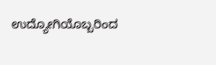ಉದ್ಯೋಗಿಯೊಬ್ಬರಿಂದ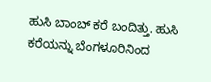ಹುಸಿ ಬಾಂಬ್ ಕರೆ ಬಂದಿತ್ತು. ಹುಸಿ ಕರೆಯನ್ನು ಬೆಂಗಳೂರಿನಿಂದ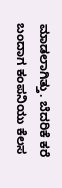ಮಾಡಲಾಗಿತ್ತು. ಬೆದರಿಕೆ ಕರೆ ಬಂದಾಗ ಕಂಪನಿಯು ಕೆಲಸ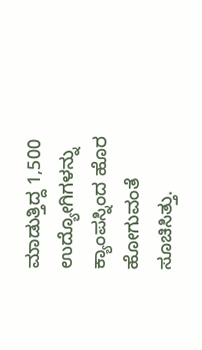ಮಾಡುತ್ತಿದ್ದ 1,500 ಉದ್ಯೋಗಿಗಳನ್ನು ಕ್ಯಾಂಪಸ್ನಿಂದ ಹೊರ ಹೋಗುವಂತೆ ಸೂಚಿಸಿತ್ತು.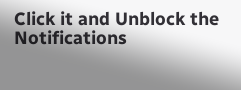Click it and Unblock the Notifications